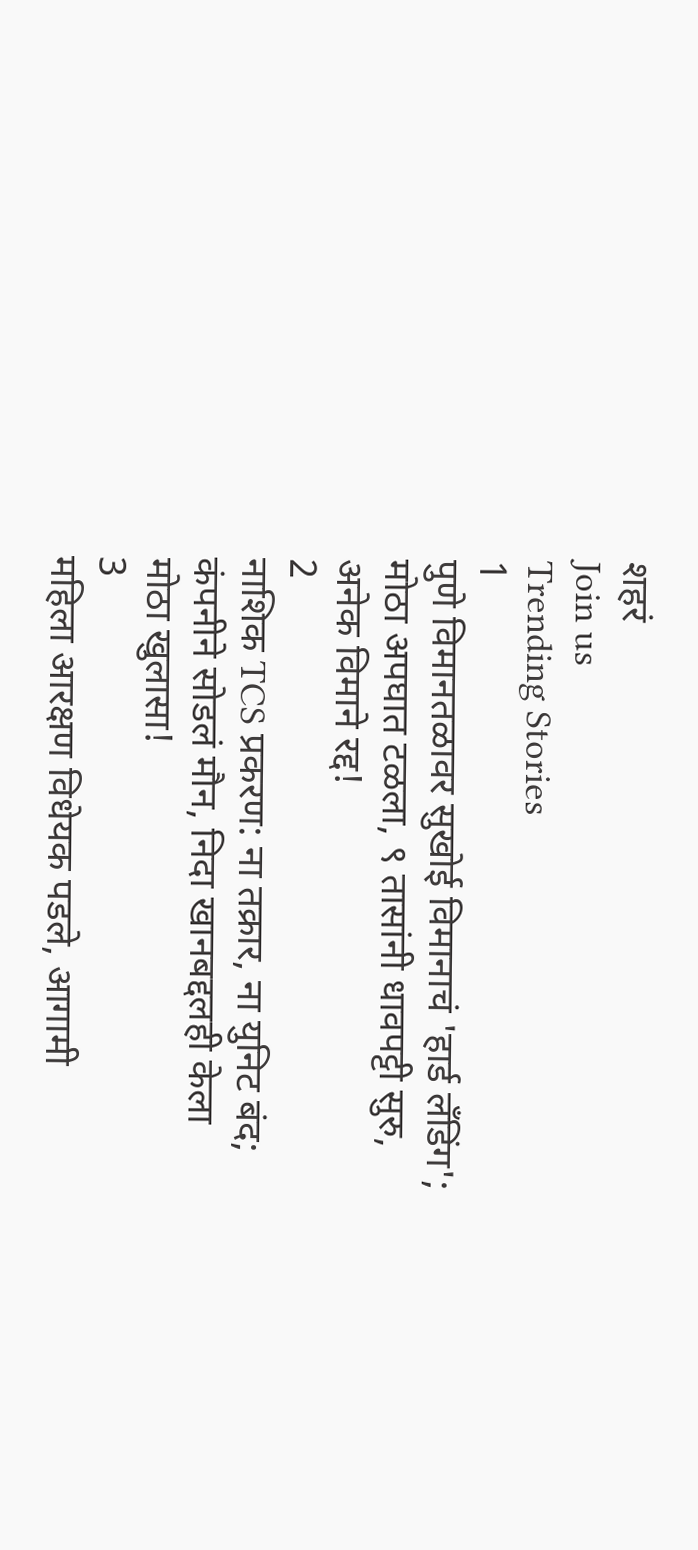शहरं
Join us
Trending Stories
1
पुणे विमानतळावर सुखोई विमानाचं 'हार्ड लँडिंग'; मोठा अपघात टळला, ९ तासांनी धावपट्टी सुरु, अनेक विमाने रद्द!
2
नाशिक TCS प्रकरण: ना तक्रार, ना युनिट बंद; कंपनीने सोडलं मौन, निदा खानबद्दलही केला मोठा खुलासा!
3
महिला आरक्षण विधेयक पडले, आगामी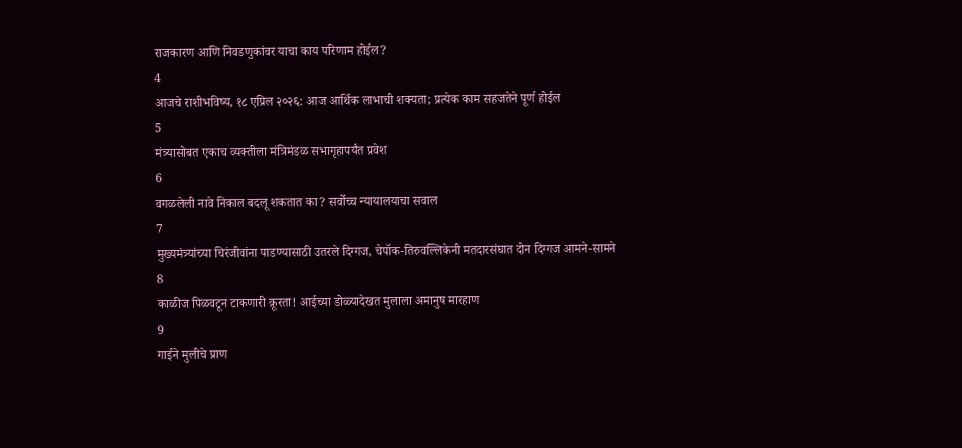राजकारण आणि निवडणुकांवर याचा काय परिणाम होईल?
4
आजचे राशीभविष्य, १८ एप्रिल २०२६: आज आर्थिक लाभाची शक्यता; प्रत्येक काम सहजतेने पूर्ण होईल
5
मंत्र्यासोबत एकाच व्यक्तीला मंत्रिमंडळ सभागृहापर्यंत प्रवेश
6
वगळलेली नावे निकाल बदलू शकतात का? सर्वोच्च न्यायालयाचा सवाल
7
मुख्यमंत्र्यांच्या चिरंजीवांना पाडण्यासाठी उतरले दिग्गज, चेपॉक-तिरुवल्लिकेनी मतदारसंघात दोन दिग्गज आमने-सामने
8
काळीज पिळवटून टाकणारी क्रूरता! आईच्या डोळ्यादेखत मुलाला अमानुष मारहाण
9
गाईने मुलीचे प्राण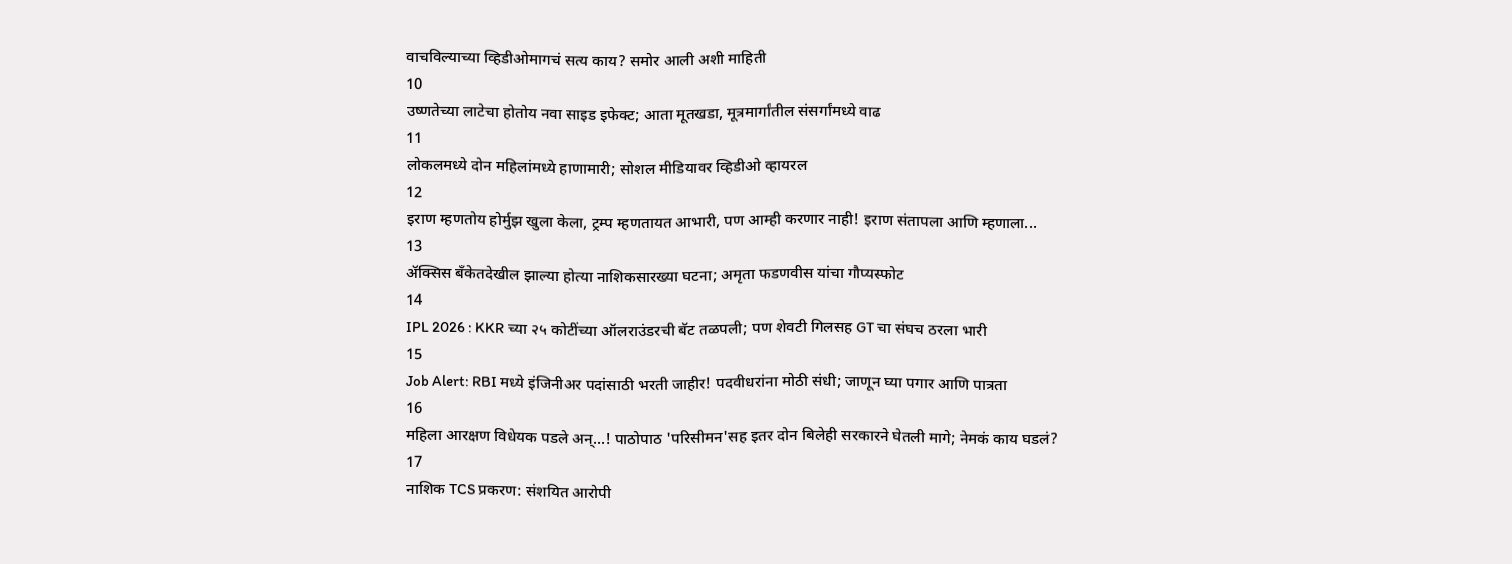वाचविल्याच्या व्हिडीओमागचं सत्य काय? समोर आली अशी माहिती
10
उष्णतेच्या लाटेचा होतोय नवा साइड इफेक्ट; आता मूतखडा, मूत्रमार्गांतील संसर्गांमध्ये वाढ
11
लोकलमध्ये दोन महिलांमध्ये हाणामारी; सोशल मीडियावर व्हिडीओ व्हायरल
12
इराण म्हणतोय होर्मुझ खुला केला, ट्रम्प म्हणतायत आभारी, पण आम्ही करणार नाही! इराण संतापला आणि म्हणाला...
13
ॲक्सिस बँकेतदेखील झाल्या होत्या नाशिकसारख्या घटना; अमृता फडणवीस यांचा गौप्यस्फोट
14
IPL 2026 : KKR च्या २५ कोटींच्या ऑलराउंडरची बॅट तळपली; पण शेवटी गिलसह GT चा संघच ठरला भारी
15
Job Alert: RBI मध्ये इंजिनीअर पदांसाठी भरती जाहीर! पदवीधरांना मोठी संधी; जाणून घ्या पगार आणि पात्रता
16
महिला आरक्षण विधेयक पडले अन्...! पाठोपाठ 'परिसीमन'सह इतर दोन बिलेही सरकारने घेतली मागे; नेमकं काय घडलं?
17
नाशिक TCS प्रकरण: संशयित आरोपी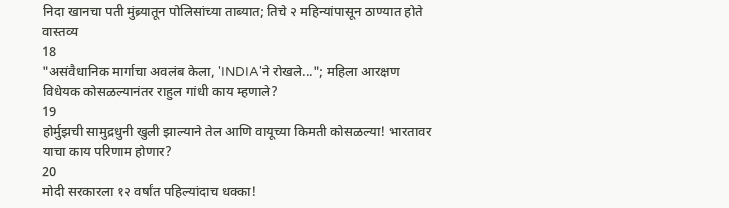निदा खानचा पती मुंब्र्यातून पोलिसांच्या ताब्यात; तिचे २ महिन्यांपासून ठाण्यात होते वास्तव्य
18
"असंवैधानिक मार्गाचा अवलंब केला, 'INDIA'ने रोखले..."; महिला आरक्षण विधेयक कोसळल्यानंतर राहुल गांधी काय म्हणाले?
19
होर्मुझची सामुद्रधुनी खुली झाल्याने तेल आणि वायूच्या किमती कोसळल्या! भारतावर याचा काय परिणाम होणार?
20
मोदी सरकारला १२ वर्षांत पहिल्यांदाच धक्का!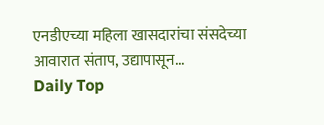एनडीएच्या महिला खासदारांचा संसदेच्या आवारात संताप, उद्यापासून...
Daily Top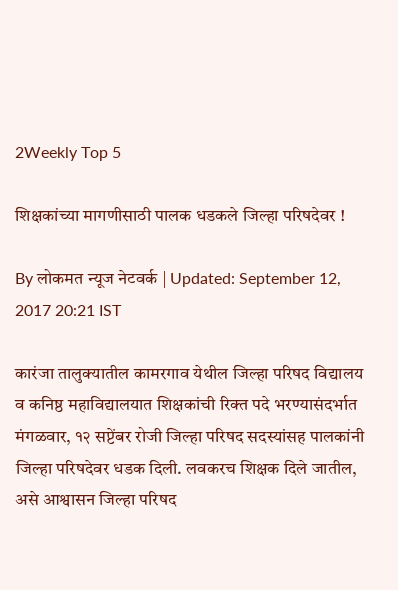2Weekly Top 5

शिक्षकांच्या मागणीसाठी पालक धडकले जिल्हा परिषदेवर !

By लोकमत न्यूज नेटवर्क | Updated: September 12, 2017 20:21 IST

कारंजा तालुक्यातील कामरगाव येथील जिल्हा परिषद विद्यालय व कनिष्ठ महाविद्यालयात शिक्षकांची रिक्त पदे भरण्यासंदर्भात मंगळवार, १२ सप्टेंबर रोजी जिल्हा परिषद सदस्यांसह पालकांनी जिल्हा परिषदेवर धडक दिली. लवकरच शिक्षक दिले जातील, असे आश्वासन जिल्हा परिषद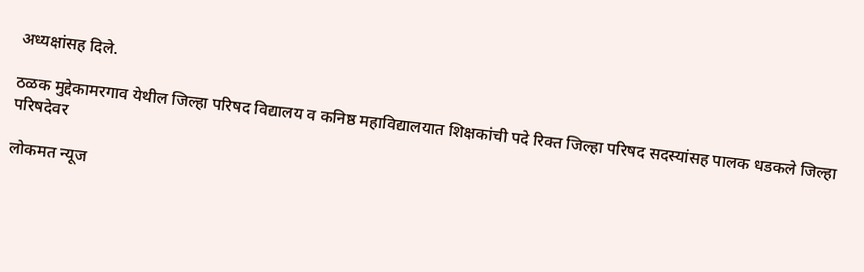अध्यक्षांसह दिले.

ठळक मुद्देकामरगाव येथील जिल्हा परिषद विद्यालय व कनिष्ठ महाविद्यालयात शिक्षकांची पदे रिक्त जिल्हा परिषद सदस्यांसह पालक धडकले जिल्हा परिषदेवर

लोकमत न्यूज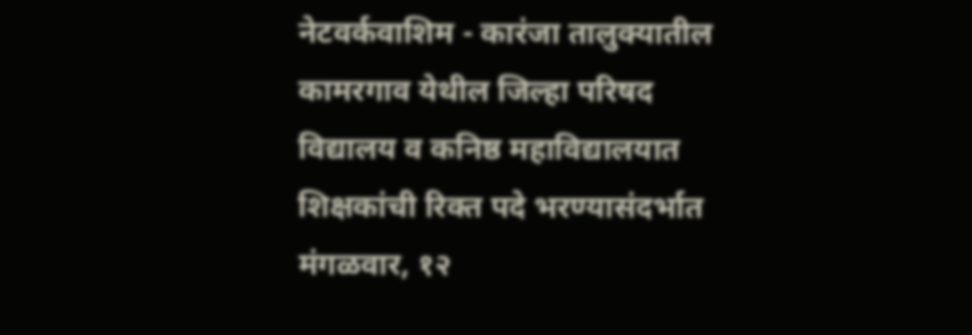नेटवर्कवाशिम - कारंजा तालुक्यातील कामरगाव येथील जिल्हा परिषद विद्यालय व कनिष्ठ महाविद्यालयात शिक्षकांची रिक्त पदे भरण्यासंदर्भात मंगळवार, १२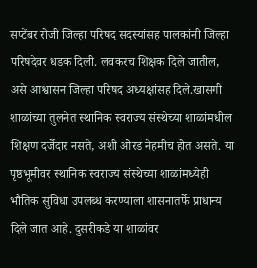सप्टेंबर रोजी जिल्हा परिषद सदस्यांसह पालकांनी जिल्हा परिषदेवर धडक दिली. लवकरच शिक्षक दिले जातील, असे आश्वासन जिल्हा परिषद अध्यक्षांसह दिले.खासगी शाळांच्या तुलनेत स्थानिक स्वराज्य संस्थेच्या शाळांमधील शिक्षण दर्जेदार नसते, अशी ओरड नेहमीच होत असते. या पृष्ठभूमीवर स्थानिक स्वराज्य संस्थेच्या शाळांमध्येही भौतिक सुविधा उपलब्ध करण्याला शासनातर्फे प्राधान्य दिले जात आहे. दुसरीकडे या शाळांवर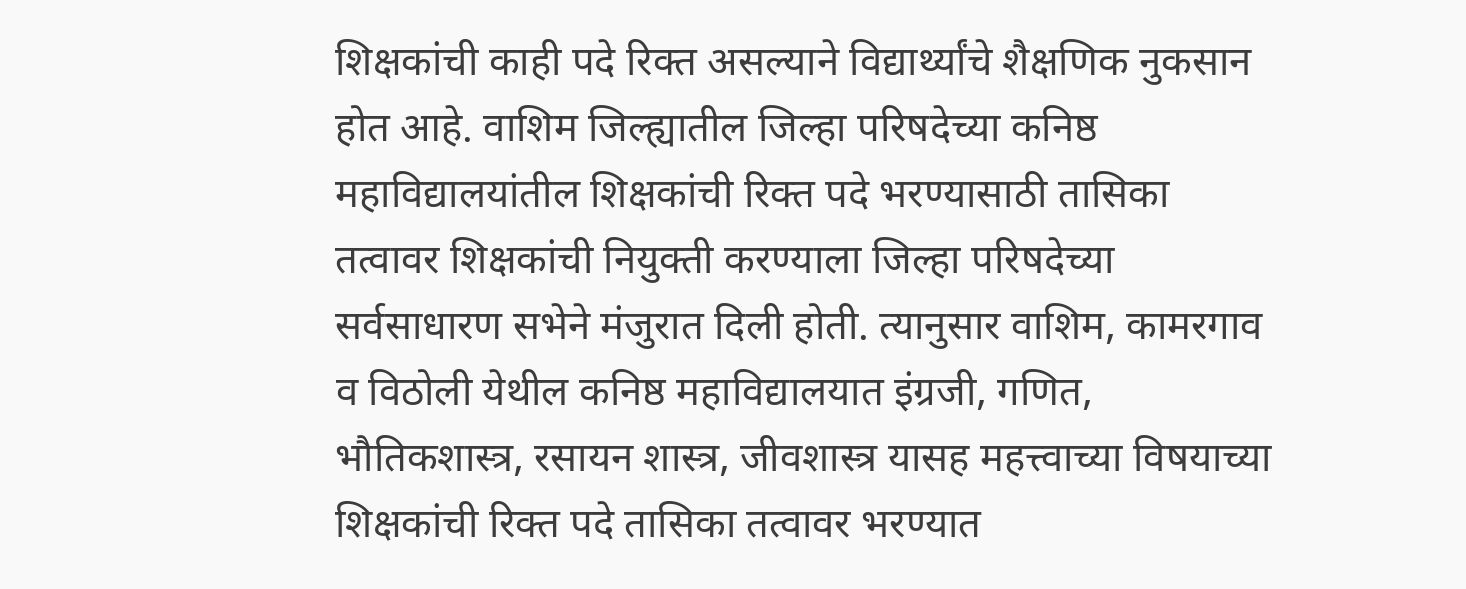शिक्षकांची काही पदे रिक्त असल्याने विद्यार्थ्यांचे शैक्षणिक नुकसान होत आहे. वाशिम जिल्ह्यातील जिल्हा परिषदेच्या कनिष्ठ महाविद्यालयांतील शिक्षकांची रिक्त पदे भरण्यासाठी तासिका तत्वावर शिक्षकांची नियुक्ती करण्याला जिल्हा परिषदेच्या सर्वसाधारण सभेने मंजुरात दिली होती. त्यानुसार वाशिम, कामरगाव व विठोली येथील कनिष्ठ महाविद्यालयात इंग्रजी, गणित, भौतिकशास्त्र, रसायन शास्त्र, जीवशास्त्र यासह महत्त्वाच्या विषयाच्या शिक्षकांची रिक्त पदे तासिका तत्वावर भरण्यात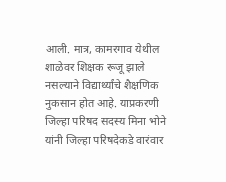आली. मात्र, कामरगाव येथील शाळेवर शिक्षक रूजू झाले नसल्याने विद्यार्थ्यांचे शैक्षणिक नुकसान होत आहे. याप्रकरणी जिल्हा परिषद सदस्य मिना भोने यांनी जिल्हा परिषदेकडे वारंवार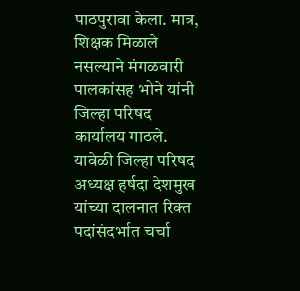पाठपुरावा केला. मात्र, शिक्षक मिळाले नसल्याने मंगळवारी पालकांसह भोने यांनी जिल्हा परिषद कार्यालय गाठले. यावेळी जिल्हा परिषद अध्यक्ष हर्षदा देशमुख यांच्या दालनात रिक्त पदांसंदर्भात चर्चा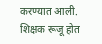करण्यात आली. शिक्षक रूजू होत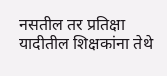नसतील तर प्रतिक्षा यादीतील शिक्षकांना तेथे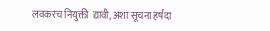लवकरच नियुक्ती  द्यावी, अशा सूचना हर्षदा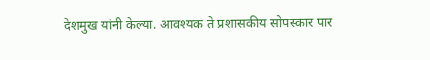देशमुख यांनी केल्या. आवश्यक ते प्रशासकीय सोपस्कार पार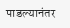पाडल्यानंतर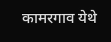कामरगाव येथे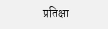प्रतिक्षा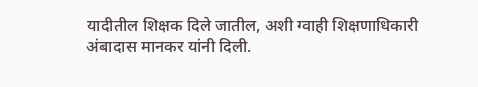यादीतील शिक्षक दिले जातील, अशी ग्वाही शिक्षणाधिकारी अंबादास मानकर यांनी दिली.